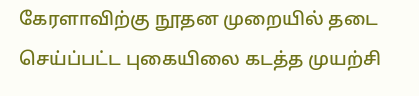கேரளாவிற்கு நூதன முறையில் தடை செய்ப்பட்ட புகையிலை கடத்த முயற்சி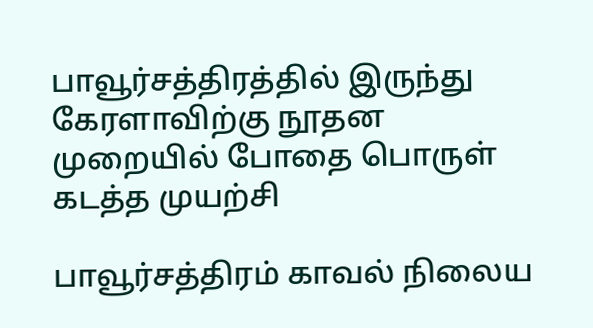பாவூர்சத்திரத்தில் இருந்து கேரளாவிற்கு நூதன முறையில் போதை பொருள் கடத்த முயற்சி

பாவூர்சத்திரம் காவல் நிலைய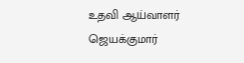உதவி ஆய்வாளர் ஜெயக்குமார்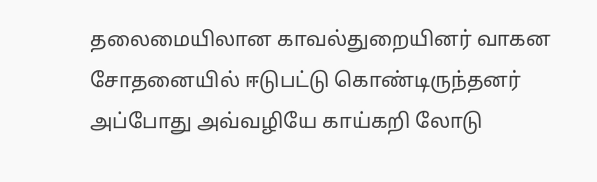தலைமையிலான காவல்துறையினர் வாகன சோதனையில் ஈடுபட்டு கொண்டிருந்தனர் அப்போது அவ்வழியே காய்கறி லோடு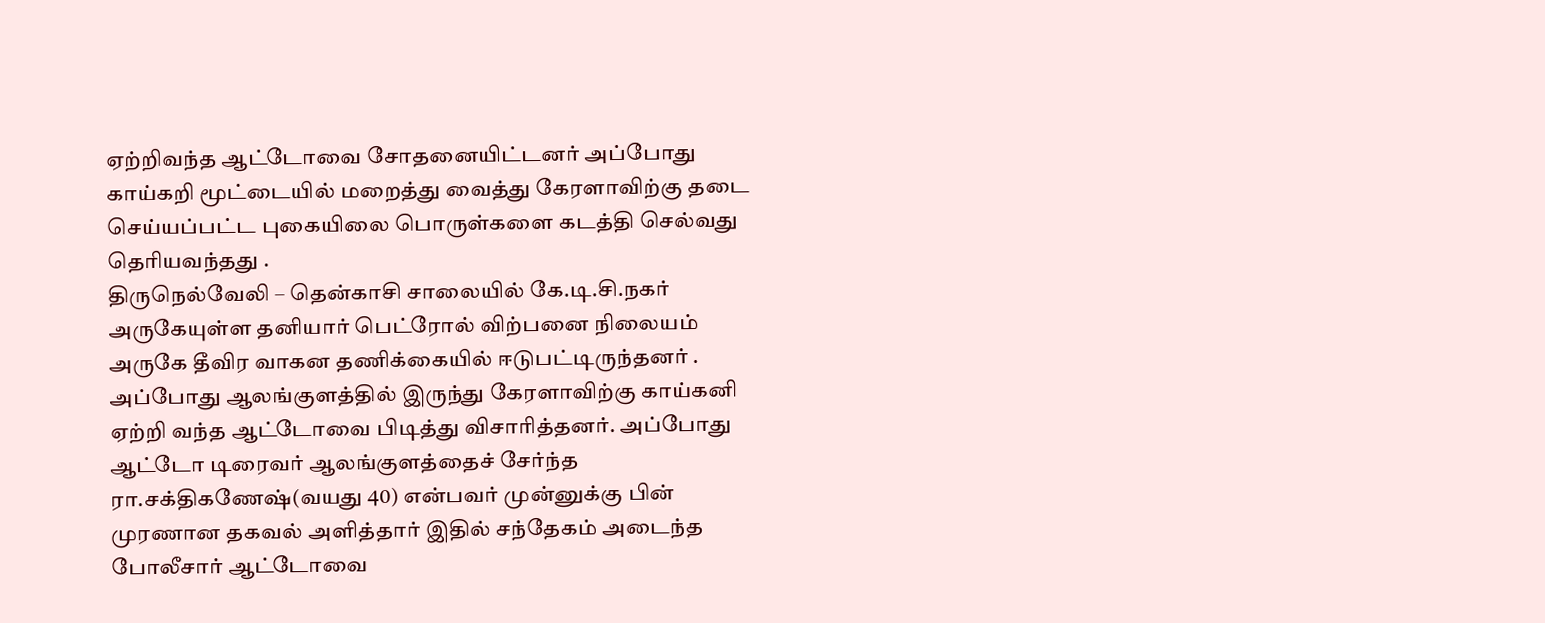ஏற்றிவந்த ஆட்டோவை சோதனையிட்டனர் அப்போது காய்கறி மூட்டையில் மறைத்து வைத்து கேரளாவிற்கு தடை செய்யப்பட்ட புகையிலை பொருள்களை கடத்தி செல்வது தெரியவந்தது .
திருநெல்வேலி – தென்காசி சாலையில் கே.டி.சி.நகர் அருகேயுள்ள தனியார் பெட்ரோல் விற்பனை நிலையம் அருகே தீவிர வாகன தணிக்கையில் ஈடுபட்டிருந்தனர் .
அப்போது ஆலங்குளத்தில் இருந்து கேரளாவிற்கு காய்கனி ஏற்றி வந்த ஆட்டோவை பிடித்து விசாரித்தனர். அப்போது ஆட்டோ டிரைவர் ஆலங்குளத்தைச் சேர்ந்த ரா.சக்திகணேஷ்(வயது 40) என்பவர் முன்னுக்கு பின் முரணான தகவல் அளித்தார் இதில் சந்தேகம் அடைந்த போலீசார் ஆட்டோவை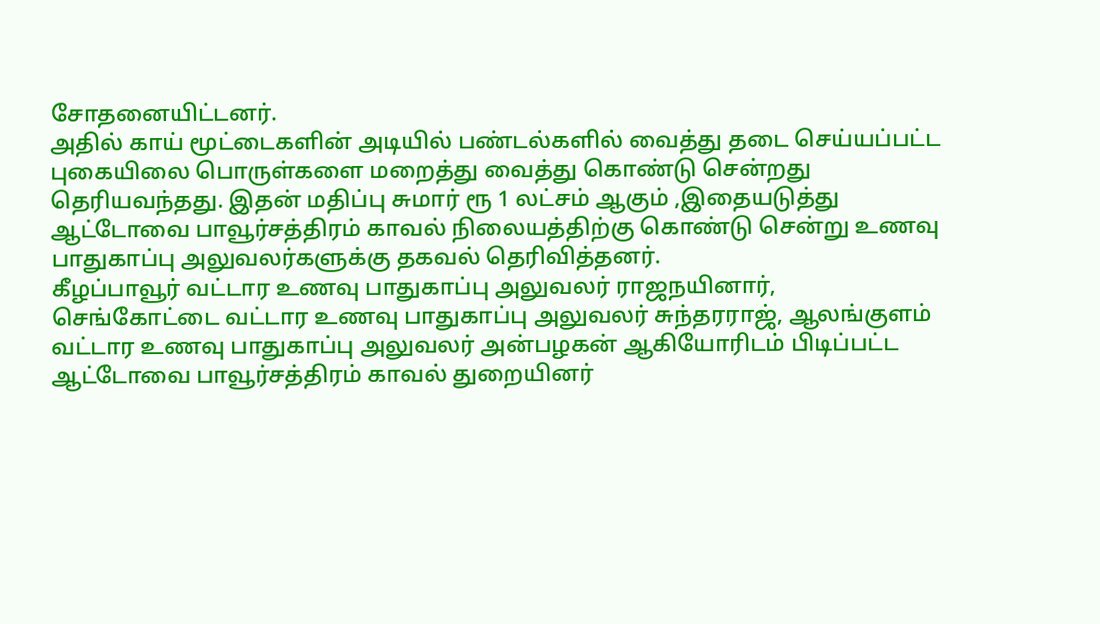சோதனையிட்டனர்.
அதில் காய் மூட்டைகளின் அடியில் பண்டல்களில் வைத்து தடை செய்யப்பட்ட புகையிலை பொருள்களை மறைத்து வைத்து கொண்டு சென்றது தெரியவந்தது. இதன் மதிப்பு சுமார் ரூ 1 லட்சம் ஆகும் ,இதையடுத்து ஆட்டோவை பாவூர்சத்திரம் காவல் நிலையத்திற்கு கொண்டு சென்று உணவு பாதுகாப்பு அலுவலர்களுக்கு தகவல் தெரிவித்தனர்.
கீழப்பாவூர் வட்டார உணவு பாதுகாப்பு அலுவலர் ராஜநயினார், செங்கோட்டை வட்டார உணவு பாதுகாப்பு அலுவலர் சுந்தரராஜ், ஆலங்குளம் வட்டார உணவு பாதுகாப்பு அலுவலர் அன்பழகன் ஆகியோரிடம் பிடிப்பட்ட ஆட்டோவை பாவூர்சத்திரம் காவல் துறையினர்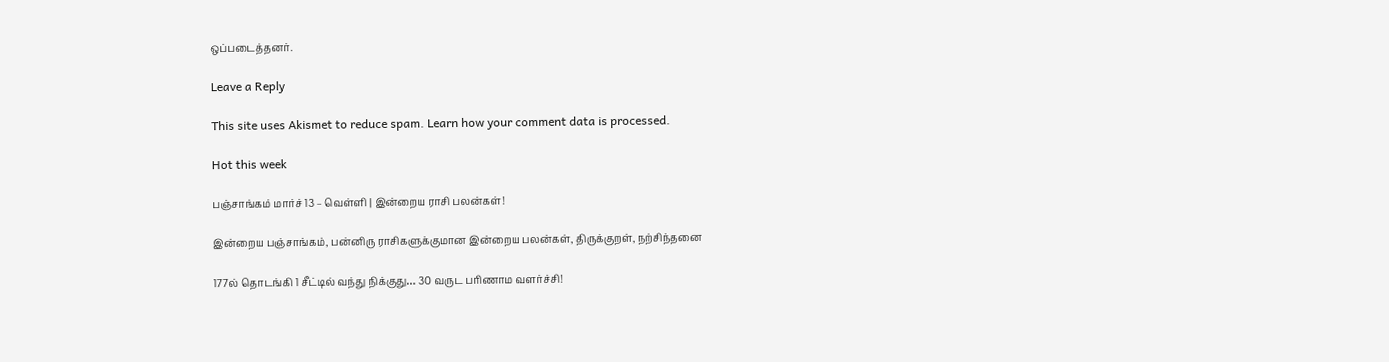ஒப்படைத்தனர்.

Leave a Reply

This site uses Akismet to reduce spam. Learn how your comment data is processed.

Hot this week

பஞ்சாங்கம் மார்ச் 13 – வெள்ளி | இன்றைய ராசி பலன்கள்!

இன்றைய பஞ்சாங்கம், பன்னிரு ராசிகளுக்குமான இன்றைய பலன்கள், திருக்குறள், நற்சிந்தனை

177ல் தொடங்கி 1 சீட்டில் வந்து நிக்குது… 30 வருட பரிணாம வளர்ச்சி!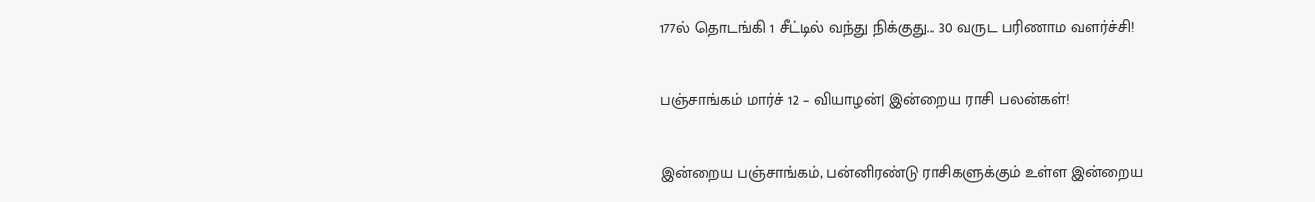177ல் தொடங்கி 1 சீட்டில் வந்து நிக்குது... 30 வருட பரிணாம வளர்ச்சி!

பஞ்சாங்கம் மார்ச் 12 – வியாழன்| இன்றைய ராசி பலன்கள்!

இன்றைய பஞ்சாங்கம், பன்னிரண்டு ராசிகளுக்கும் உள்ள இன்றைய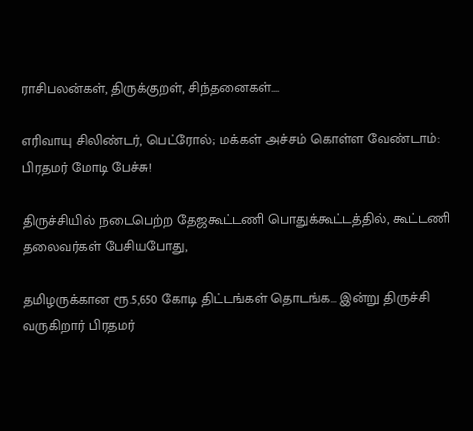ராசிபலன்கள், திருக்குறள், சிந்தனைகள்....

எரிவாயு சிலிண்டர், பெட்ரோல்; மக்கள் அச்சம் கொள்ள வேண்டாம்: பிரதமர் மோடி பேச்சு!

திருச்சியில் நடைபெற்ற தேஜகூட்டணி பொதுக்கூட்டத்தில், கூட்டணி தலைவர்கள் பேசியபோது,

தமிழருக்கான ரூ.5,650 கோடி திட்டங்கள் தொடங்க… இன்று திருச்சி வருகிறார் பிரதமர்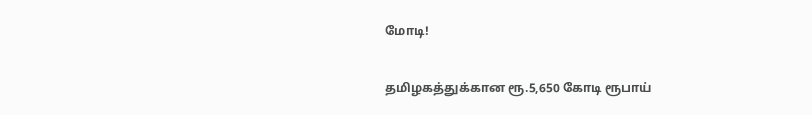மோடி!

தமிழகத்துக்கான ரூ.5,650 கோடி ரூபாய்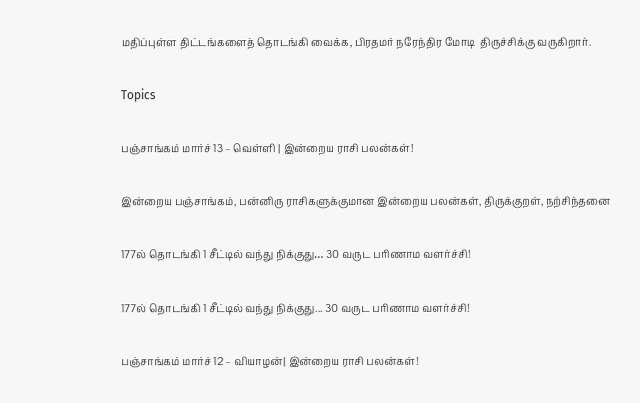மதிப்புள்ள திட்டங்களைத் தொடங்கி வைக்க, பிரதமர் நரேந்திர மோடி  திருச்சிக்கு வருகிறார்.

Topics

பஞ்சாங்கம் மார்ச் 13 – வெள்ளி | இன்றைய ராசி பலன்கள்!

இன்றைய பஞ்சாங்கம், பன்னிரு ராசிகளுக்குமான இன்றைய பலன்கள், திருக்குறள், நற்சிந்தனை

177ல் தொடங்கி 1 சீட்டில் வந்து நிக்குது… 30 வருட பரிணாம வளர்ச்சி!

177ல் தொடங்கி 1 சீட்டில் வந்து நிக்குது... 30 வருட பரிணாம வளர்ச்சி!

பஞ்சாங்கம் மார்ச் 12 – வியாழன்| இன்றைய ராசி பலன்கள்!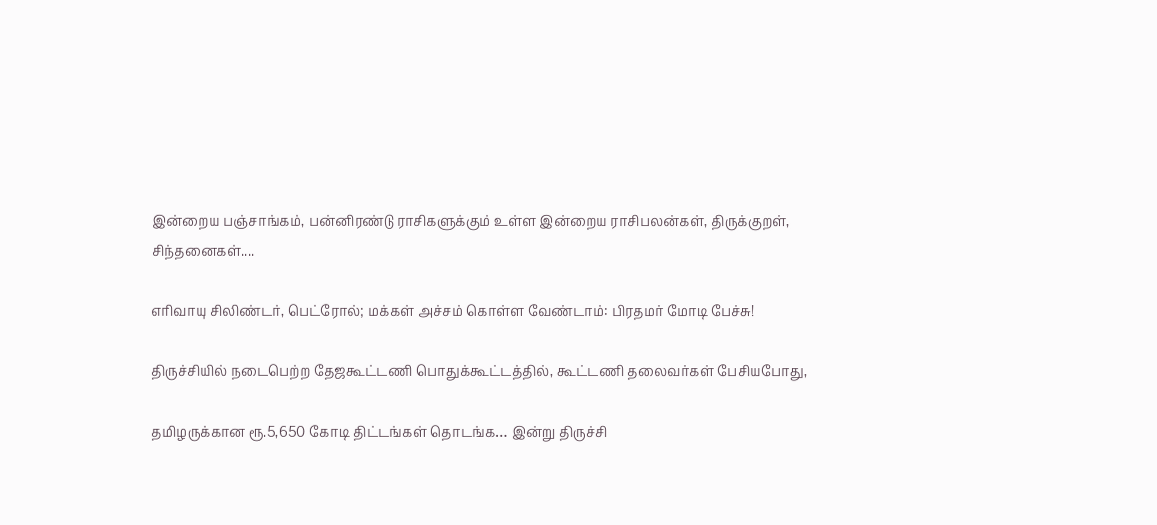இன்றைய பஞ்சாங்கம், பன்னிரண்டு ராசிகளுக்கும் உள்ள இன்றைய ராசிபலன்கள், திருக்குறள், சிந்தனைகள்....

எரிவாயு சிலிண்டர், பெட்ரோல்; மக்கள் அச்சம் கொள்ள வேண்டாம்: பிரதமர் மோடி பேச்சு!

திருச்சியில் நடைபெற்ற தேஜகூட்டணி பொதுக்கூட்டத்தில், கூட்டணி தலைவர்கள் பேசியபோது,

தமிழருக்கான ரூ.5,650 கோடி திட்டங்கள் தொடங்க… இன்று திருச்சி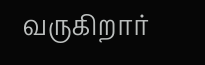வருகிறார்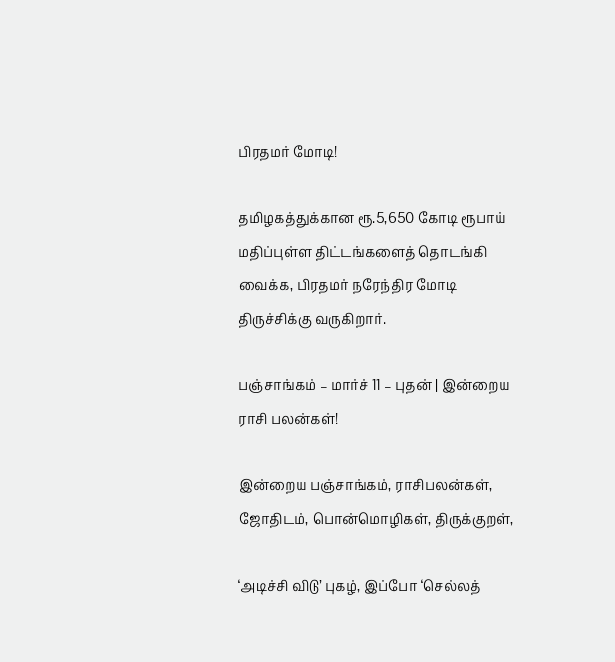பிரதமர் மோடி!

தமிழகத்துக்கான ரூ.5,650 கோடி ரூபாய் மதிப்புள்ள திட்டங்களைத் தொடங்கி வைக்க, பிரதமர் நரேந்திர மோடி  திருச்சிக்கு வருகிறார்.

பஞ்சாங்கம் – மார்ச் 11 – புதன் | இன்றைய ராசி பலன்கள்!

இன்றைய பஞ்சாங்கம், ராசிபலன்கள், ஜோதிடம், பொன்மொழிகள், திருக்குறள்,

‘அடிச்சி விடு’ புகழ், இப்போ ‘செல்லத்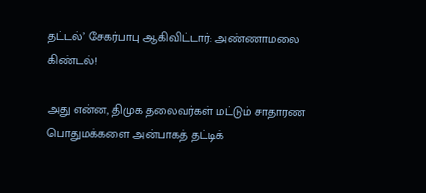தட்டல்’ சேகர்பாபு ஆகிவிட்டார்: அண்ணாமலை கிண்டல்!

அது என்ன, திமுக தலைவர்கள் மட்டும் சாதாரண பொதுமக்களை அன்பாகத் தட்டிக்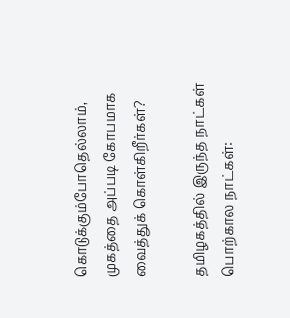கொடுக்கும்போதெல்லாம், முகத்தை அப்படி கோபமாக வைத்துக் கொள்கிறீர்கள்?

தமிழகத்தில் இருந்த நாட்கள் பொற்கால நாட்கள்: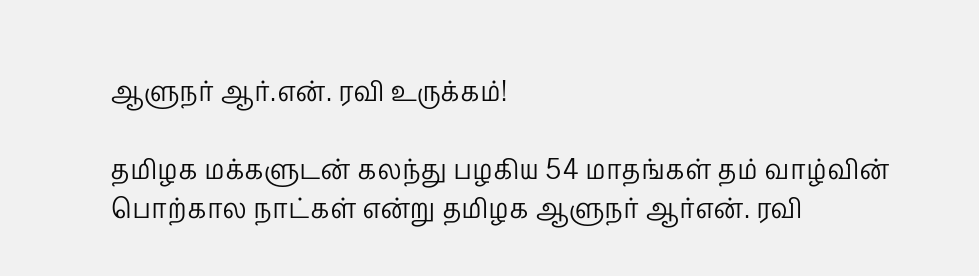ஆளுநர் ஆர்.என். ரவி உருக்கம்!

தமிழக மக்களுடன் கலந்து பழகிய 54 மாதங்கள் தம் வாழ்வின் பொற்கால நாட்கள் என்று தமிழக ஆளுநர் ஆர்என். ரவி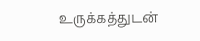உருக்கத்துடன்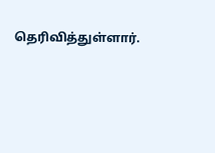தெரிவித்துள்ளார்.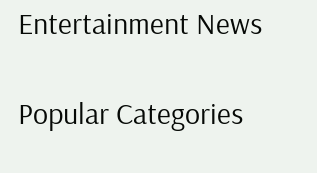Entertainment News

Popular Categories